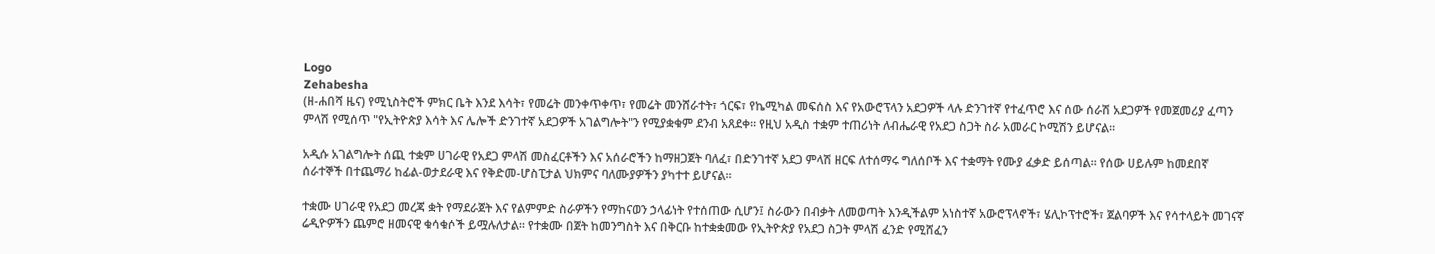Logo
Zehabesha
(ዘ-ሐበሻ ዜና) የሚኒስትሮች ምክር ቤት እንደ እሳት፣ የመሬት መንቀጥቀጥ፣ የመሬት መንሸራተት፣ ጎርፍ፣ የኬሚካል መፍሰስ እና የአውሮፕላን አደጋዎች ላሉ ድንገተኛ የተፈጥሮ እና ሰው ሰራሽ አደጋዎች የመጀመሪያ ፈጣን ምላሽ የሚሰጥ "የኢትዮጵያ እሳት እና ሌሎች ድንገተኛ አደጋዎች አገልግሎት"ን የሚያቋቁም ደንብ አጸደቀ። የዚህ አዲስ ተቋም ተጠሪነት ለብሔራዊ የአደጋ ስጋት ስራ አመራር ኮሚሽን ይሆናል።

አዲሱ አገልግሎት ሰጪ ተቋም ሀገራዊ የአደጋ ምላሽ መስፈርቶችን እና አሰራሮችን ከማዘጋጀት ባለፈ፣ በድንገተኛ አደጋ ምላሽ ዘርፍ ለተሰማሩ ግለሰቦች እና ተቋማት የሙያ ፈቃድ ይሰጣል። የሰው ሀይሉም ከመደበኛ ሰራተኞች በተጨማሪ ከፊል-ወታደራዊ እና የቅድመ-ሆስፒታል ህክምና ባለሙያዎችን ያካተተ ይሆናል።

ተቋሙ ሀገራዊ የአደጋ መረጃ ቋት የማደራጀት እና የልምምድ ስራዎችን የማከናወን ኃላፊነት የተሰጠው ሲሆን፤ ስራውን በብቃት ለመወጣት እንዲችልም አነስተኛ አውሮፕላኖች፣ ሄሊኮፕተሮች፣ ጀልባዎች እና የሳተላይት መገናኛ ሬዲዮዎችን ጨምሮ ዘመናዊ ቁሳቁሶች ይሟሉለታል። የተቋሙ በጀት ከመንግስት እና በቅርቡ ከተቋቋመው የኢትዮጵያ የአደጋ ስጋት ምላሽ ፈንድ የሚሸፈን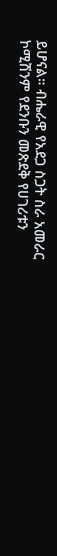ይሆናል። ብሔራዊ የአደጋ ስጋት ስራ አመራር ኮሚሽንም የደንቡን መጽደቅ የሀገሪቱን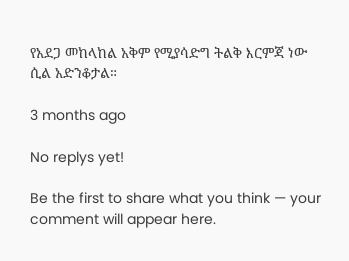የአደጋ መከላከል አቅም የሚያሳድግ ትልቅ እርምጃ ነው ሲል አድንቆታል።

3 months ago

No replys yet!

Be the first to share what you think — your comment will appear here.